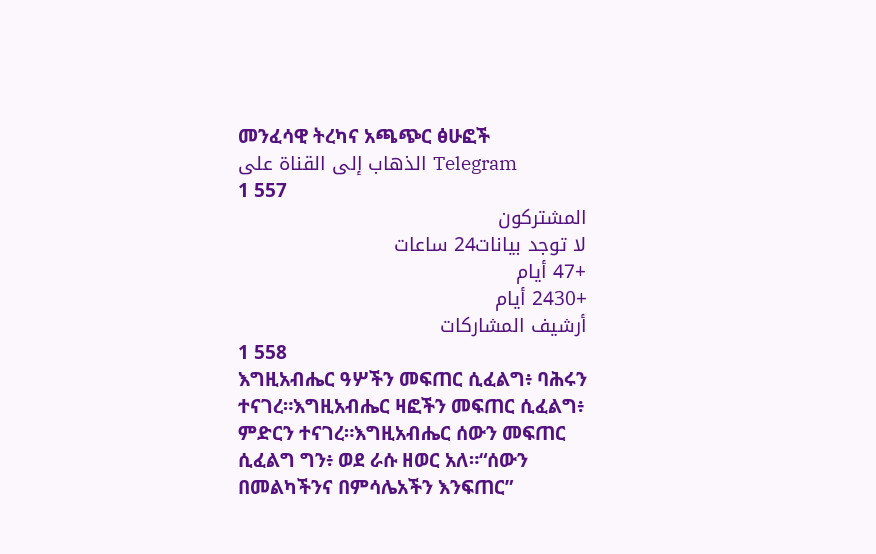መንፈሳዊ ትረካና አጫጭር ፅሁፎች
الذهاب إلى القناة على Telegram
1 557
المشتركون
لا توجد بيانات24 ساعات
+47 أيام
+2430 أيام
أرشيف المشاركات
1 558
እግዚአብሔር ዓሦችን መፍጠር ሲፈልግ፥ ባሕሩን ተናገረ።እግዚአብሔር ዛፎችን መፍጠር ሲፈልግ፥ ምድርን ተናገረ።እግዚአብሔር ሰውን መፍጠር ሲፈልግ ግን፥ ወደ ራሱ ዘወር አለ።“ሰውን በመልካችንና በምሳሌአችን እንፍጠር”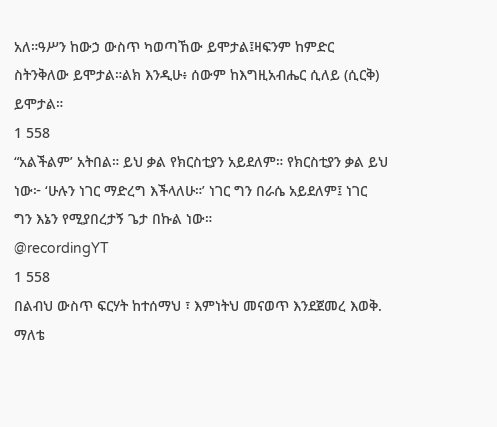አለ።ዓሥን ከውኃ ውስጥ ካወጣኸው ይሞታል፤ዛፍንም ከምድር ስትንቅለው ይሞታል።ልክ እንዲሁ፥ ሰውም ከእግዚአብሔር ሲለይ (ሲርቅ) ይሞታል።
1 558
“አልችልም’ አትበል። ይህ ቃል የክርስቲያን አይደለም። የክርስቲያን ቃል ይህ ነው፦ ‘ሁሉን ነገር ማድረግ እችላለሁ።’ ነገር ግን በራሴ አይደለም፤ ነገር ግን እኔን የሚያበረታኝ ጌታ በኩል ነው።
@recordingYT
1 558
በልብህ ውስጥ ፍርሃት ከተሰማህ ፣ እምነትህ መናወጥ እንደጀመረ እወቅ. ማለቴ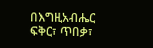በእግዚአብሔር ፍቅር፣ ጥበቃ፣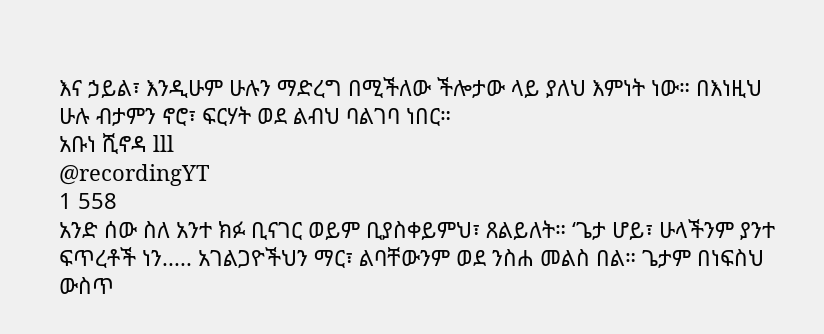እና ኃይል፣ እንዲሁም ሁሉን ማድረግ በሚችለው ችሎታው ላይ ያለህ እምነት ነው። በእነዚህ ሁሉ ብታምን ኖሮ፣ ፍርሃት ወደ ልብህ ባልገባ ነበር።
አቡነ ሺኖዳ lll
@recordingYT
1 558
አንድ ሰው ስለ አንተ ክፉ ቢናገር ወይም ቢያስቀይምህ፣ ጸልይለት። ‘ጌታ ሆይ፣ ሁላችንም ያንተ ፍጥረቶች ነን..... አገልጋዮችህን ማር፣ ልባቸውንም ወደ ንስሐ መልስ በል። ጌታም በነፍስህ ውስጥ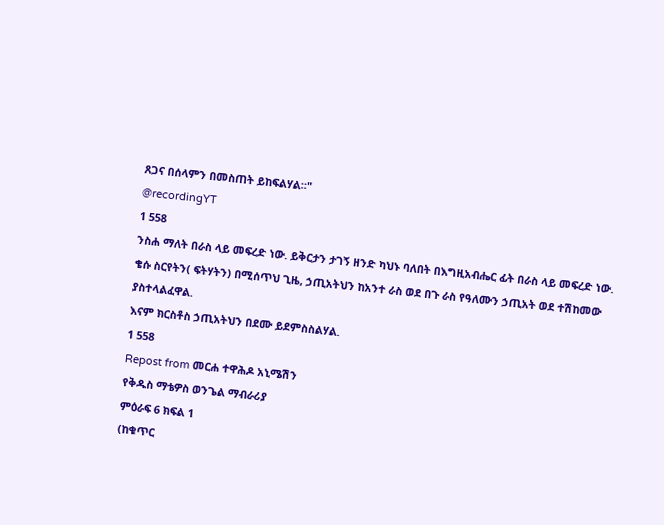ጸጋና በሰላምን በመስጠት ይከፍልሃል።"
@recordingYT
1 558
ንስሐ ማለት በራስ ላይ መፍረድ ነው. ይቅርታን ታገኝ ዘንድ ካህኑ ባለበት በእግዚአብሔር ፊት በራስ ላይ መፍረድ ነው.
ቄሱ ስርየትን( ፍትሃትን) በሚሰጥህ ጊዜ, ኃጢአትህን ከአንተ ራስ ወደ በጉ ራስ የዓለሙን ኃጢአት ወደ ተሽከመው ያስተላልፈዋል.
እናም ክርስቶስ ኃጢአትህን በደሙ ይደምስስልሃል.
1 558
Repost from መርሐ ተዋሕዶ አኒሜሽን
የቅዱስ ማቴዎስ ወንጌል ማብራሪያ
ምዕራፍ 6 ክፍል 1
(ከቁጥር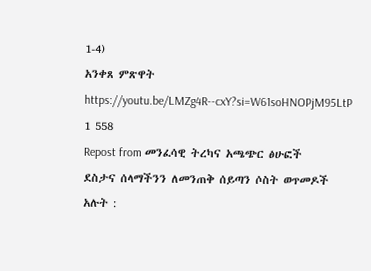1-4)
አንቀጸ ምጽዋት
https://youtu.be/LMZg4R--cxY?si=W61soHNOPjM95LtP
1 558
Repost from መንፈሳዊ ትረካና አጫጭር ፅሁፎች
ደስታና ሰላማችንን ለመንጠቅ ሰይጣን ሶስት ወጥመዶች አሉት :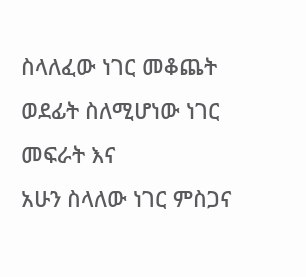ስላለፈው ነገር መቆጨት
ወደፊት ስለሚሆነው ነገር መፍራት እና
አሁን ስላለው ነገር ምስጋና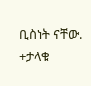ቢስነት ናቸው.
+ታላቁ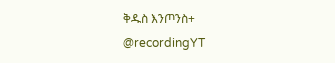ቅዱስ እንጦንስ+
@recordingYT